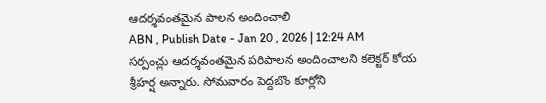ఆదర్శవంతమైన పాలన అందించాలి
ABN , Publish Date - Jan 20 , 2026 | 12:24 AM
సర్పంచ్లు ఆదర్శవంతమైన పరిపాలన అందించాలని కలెక్టర్ కోయ శ్రీహర్ష అన్నారు. సోమవారం పెద్దబొం కూర్లోని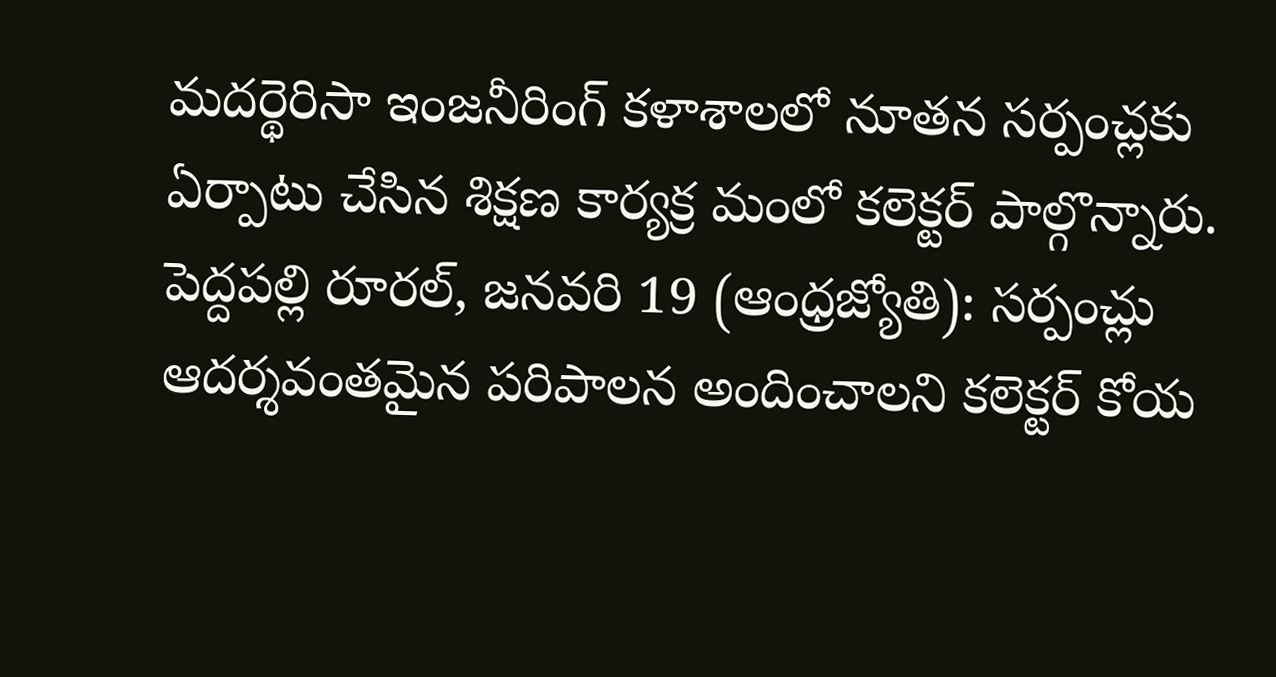మదర్థెరిసా ఇంజనీరింగ్ కళాశాలలో నూతన సర్పంచ్లకు ఏర్పాటు చేసిన శిక్షణ కార్యక్ర మంలో కలెక్టర్ పాల్గొన్నారు.
పెద్దపల్లి రూరల్, జనవరి 19 (ఆంధ్రజ్యోతి): సర్పంచ్లు ఆదర్శవంతమైన పరిపాలన అందించాలని కలెక్టర్ కోయ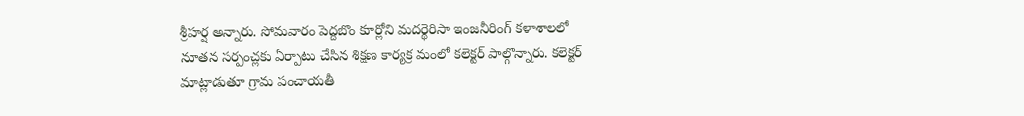శ్రీహర్ష అన్నారు. సోమవారం పెద్దబొం కూర్లోని మదర్థెరిసా ఇంజనీరింగ్ కళాశాలలో నూతన సర్పంచ్లకు ఏర్పాటు చేసిన శిక్షణ కార్యక్ర మంలో కలెక్టర్ పాల్గొన్నారు. కలెక్టర్ మాట్లాడుతూ గ్రామ పంచాయతీ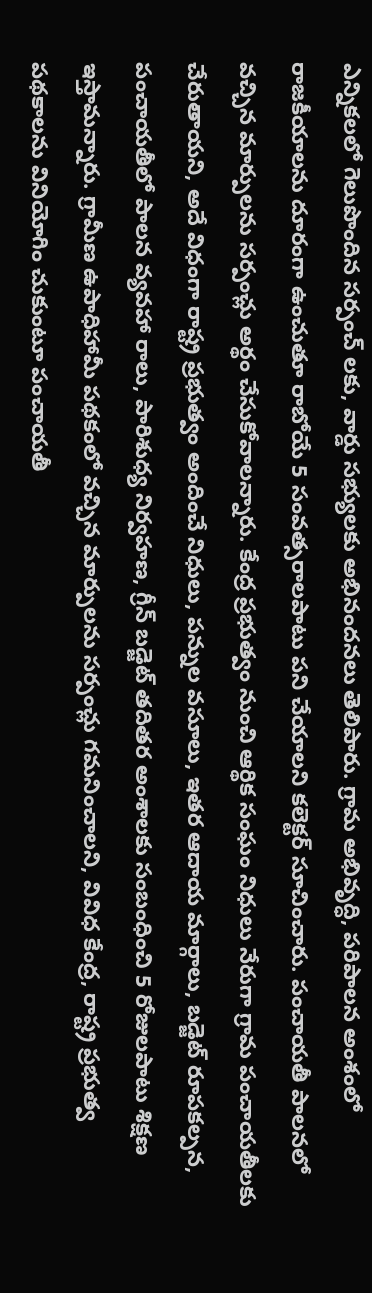ఎన్నికలలో గెలుపొందిన సర్పంచ్ లకు, వార్డు సభ్యులకు అభినందనలు తెలిపారు. గ్రామ అభివృద్ధి, పరిపాలన అంశంలో రాజకీయాలను దూరంగా ఉంచుతూ రాబోయే 5 సంవత్సరాలపాటు పని చేయాలని కలెక్టర్ సూచించారు. పంచాయతీ పాలనలో వచ్చిన మార్పులను సర్పంచ్లు అర్థం చేసుకోవాలన్నారు. కేంద్ర ప్రభుత్వం నుంచి ఆర్థిక సంఘం నిధులు నేరుగా గ్రామ పంచాయతీలకు చేరుతాయని, అదే విధంగా రాష్ట్ర ప్రభుత్వం అందించే నిధులు, పన్నుల వసూలు, ఇతర ఆదాయ మార్గాలు, బడ్జెట్ రూపకల్పన, పంచాయతీలో పాలన వ్యవహా రాలు, పారిశుధ్య నిర్వహణ, గ్రీన్ బడ్జెట్ తదితర అంశాలకు సంబంధించి 5 రోజులపాటు శిక్షణ ఇస్తామన్నారు. గ్రామీణ ఉపాధిహామీ పథకంలో వచ్చిన మార్పులను సర్పంచ్లు గమనించాలని, వివిధ కేంద్ర, రాష్ట్ర ప్రభుత్వ పథకాలను వినియోగిం చుకుంటూ పంచాయతీ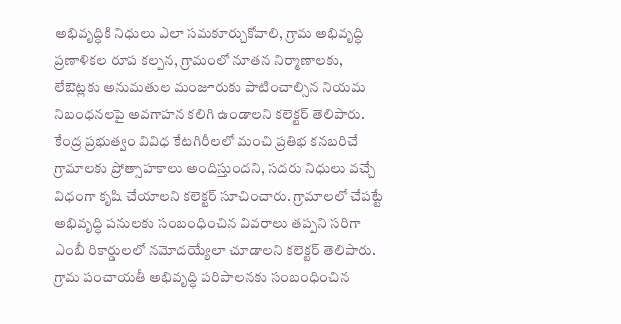అభివృద్ధికి నిధులు ఎలా సమకూర్చుకోవాలి, గ్రామ అభివృద్ధి ప్రణాళికల రూప కల్పన, గ్రామంలో నూతన నిర్మాణాలకు, లేఔట్లకు అనుమతుల మంజూరుకు పాటించాల్సిన నియమ నిబంధనలపై అవగాహన కలిగి ఉండాలని కలెక్టర్ తెలిపారు.
కేంద్ర ప్రభుత్వం వివిధ కేటగిరీలలో మంచి ప్రతిభ కనబరిచే గ్రామాలకు ప్రోత్సాహకాలు అందిస్తుందని, సదరు నిధులు వచ్చే విధంగా కృషి చేయాలని కలెక్టర్ సూచించారు. గ్రామాలలో చేపట్టే అభివృద్ధి పనులకు సంబంధించిన వివరాలు తప్పని సరిగా ఎంబీ రికార్డులలో నమోదయ్యేలా చూడాలని కలెక్టర్ తెలిపారు. గ్రామ పంచాయతీ అభివృద్ధి పరిపాలనకు సంబంధించిన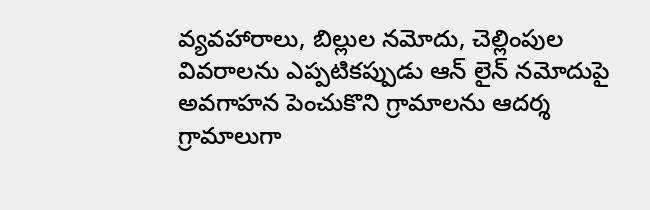వ్యవహారాలు, బిల్లుల నమోదు, చెల్లింపుల వివరాలను ఎప్పటికప్పుడు ఆన్ లైన్ నమోదుపై అవగాహన పెంచుకొని గ్రామాలను ఆదర్శ గ్రామాలుగా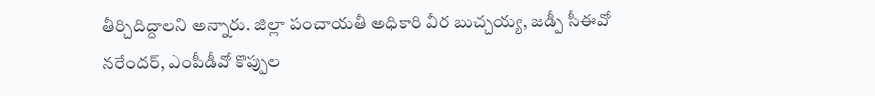తీర్చిదిద్దాలని అన్నారు. జిల్లా పంచాయతీ అధికారి వీర బుచ్చయ్య, జడ్పీ సీఈవో నరేందర్, ఎంపీడీవో కొప్పుల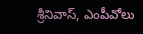శ్రీనివాస్, ఎంపీవోలు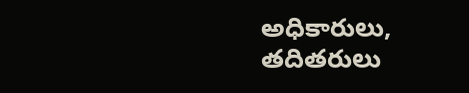అధికారులు, తదితరులు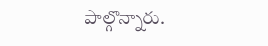పాల్గొన్నారు.